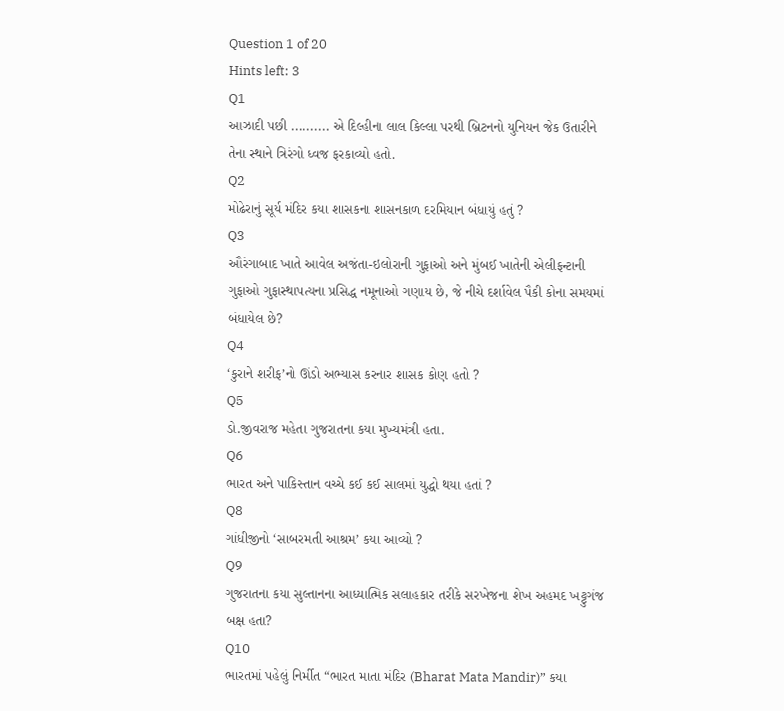Question 1 of 20
Hints left: 3
Q1
આઝાદી પછી .......... એ દિલ્હીના લાલ કિલ્લા પરથી બ્રિટનનો યુનિયન જેક ઉતારીને તેના સ્થાને ત્રિરંગો ધ્વજ ફરકાવ્યો હતો.
Q2
મોઢેરાનું સૂર્ય મંદિર કયા શાસકના શાસનકાળ દરમિયાન બંધાયું હતું ?
Q3
ઔરંગાબાદ ખાતે આવેલ અજંતા-ઇલોરાની ગુફાઓ અને મુંબઈ ખાતેની એલીફન્ટાની ગુફાઓ ગુફાસ્થાપત્યના પ્રસિદ્ધ નમૂનાઓ ગણાય છે, જે નીચે દર્શાવેલ પૈકી કોના સમયમાં બંધાયેલ છે?
Q4
‘કુરાને શરીફ’નો ઊંડો અભ્યાસ કરનાર શાસક કોણ હતો ?
Q5
ડો.જીવરાજ મહેતા ગુજરાતના કયા મુખ્યમંત્રી હતા.
Q6
ભારત અને પાકિસ્તાન વચ્ચે કઈ કઈ સાલમાં યુદ્ધો થયા હતાં ?
Q8
ગાંધીજીનો ‘સાબરમતી આશ્રમ’ કયા આવ્યો ?
Q9
ગુજરાતના કયા સુલ્તાનના આધ્યાત્મિક સલાહકાર તરીકે સરખેજના શેખ અહમદ ખટ્ટુગંજ બક્ષ હતા?
Q10
ભારતમાં પહેલું નિર્મીત “ભારત માતા મંદિર (Bharat Mata Mandir)” કયા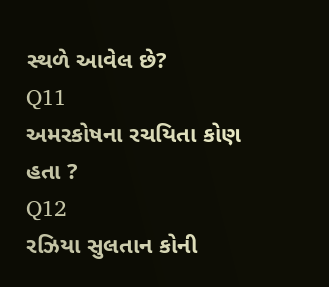સ્થળે આવેલ છે?
Q11
અમરકોષના રચયિતા કોણ હતા ?
Q12
રઝિયા સુલતાન કોની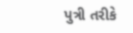પુત્રી તરીકે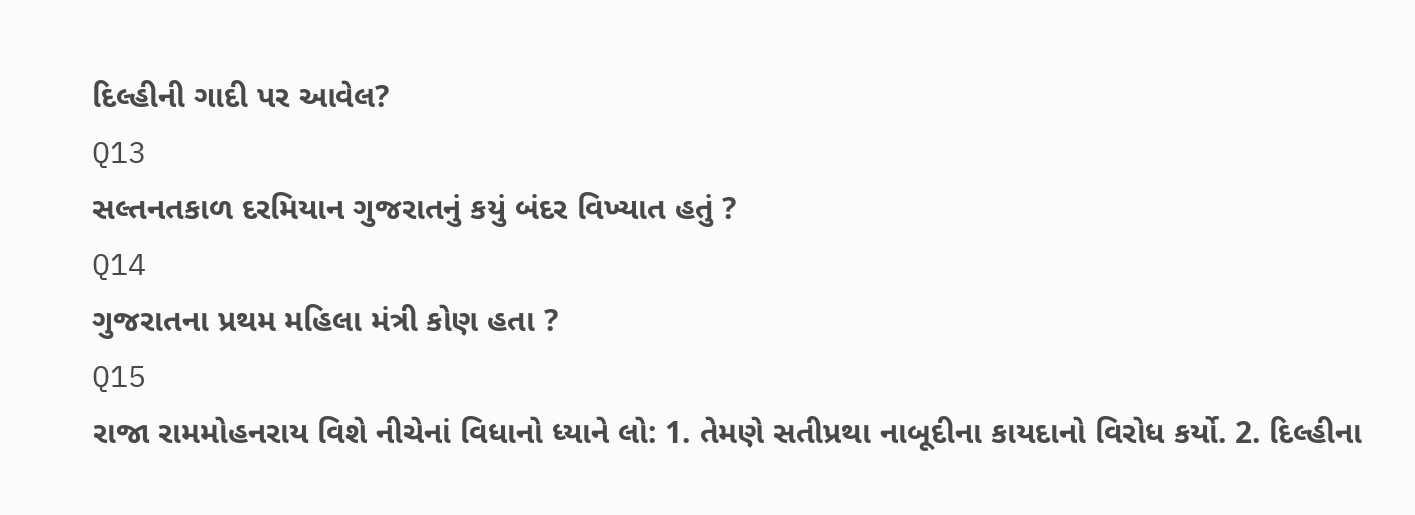દિલ્હીની ગાદી પર આવેલ?
Q13
સલ્તનતકાળ દરમિયાન ગુજરાતનું કયું બંદર વિખ્યાત હતું ?
Q14
ગુજરાતના પ્રથમ મહિલા મંત્રી કોણ હતા ?
Q15
રાજા રામમોહનરાય વિશે નીચેનાં વિધાનો ધ્યાને લો: 1. તેમણે સતીપ્રથા નાબૂદીના કાયદાનો વિરોધ કર્યો. 2. દિલ્હીના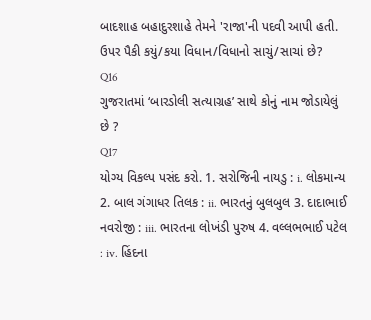બાદશાહ બહાદુરશાહે તેમને 'રાજા'ની પદવી આપી હતી. ઉપર પૈકી કયું/કયા વિધાન/વિધાનો સાચું/સાચાં છે?
Q16
ગુજરાતમાં ‘બારડોલી સત્યાગ્રહ’ સાથે કોનું નામ જોડાયેલું છે ?
Q17
યોગ્ય વિકલ્પ પસંદ કરો. 1. સરોજિની નાયડુ : i. લોકમાન્ય 2. બાલ ગંગાધર તિલક : ii. ભારતનું બુલબુલ 3. દાદાભાઈ નવરોજી : iii. ભારતના લોખંડી પુરુષ 4. વલ્લભભાઈ પટેલ : iv. હિંદના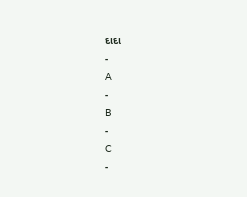દાદા
-
A
-
B
-
C
-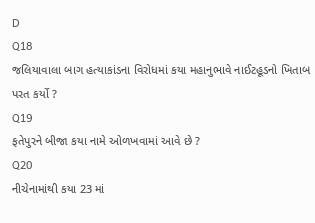D
Q18
જલિયાવાલા બાગ હત્યાકાંડના વિરોધમાં કયા મહાનુભાવે નાઈટહૂડનો ખિતાબ પરત કર્યો ?
Q19
ફતેપુરને બીજા કયા નામે ઓળખવામાં આવે છે ?
Q20
નીચેનામાંથી કયા 23 માં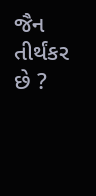જૈન તીર્થંકર છે ?